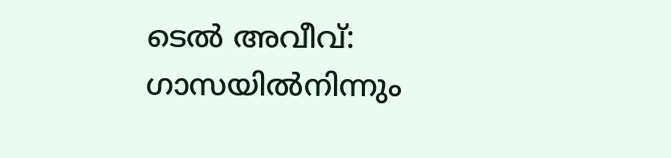ടെൽ അവീവ്: ഗാസയിൽനിന്നും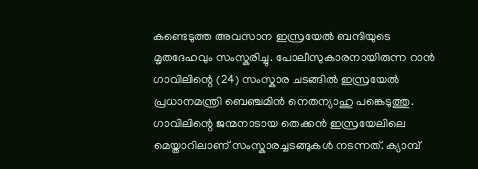കണ്ടെടുത്ത അവസാന ഇസ്രയേൽ ബന്ദിയുടെ മൃതദേഹവും സംസ്കരിച്ചു. പോലീസുകാരനായിരുന്ന റാൻ ഗാവിലിന്റെ (24) സംസ്കാര ചടങ്ങിൽ ഇസ്രയേൽ പ്രധാനമന്ത്രി ബെഞ്ചമിൻ നെതന്യാഹു പങ്കെടുത്തു.
ഗാവിലിന്റെ ജന്മനാടായ തെക്കൻ ഇസ്രയേലിലെ മെയ്താറിലാണ് സംസ്കാരച്ചടങ്ങുകൾ നടന്നത്. ക്യാമ്പ്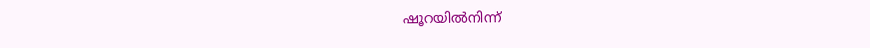ഷൂറയിൽനിന്ന്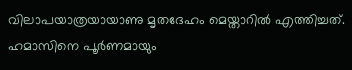വിലാപയാത്രയായാണു മൃതദേഹം മെയ്താറിൽ എത്തിച്ചത്.
ഹമാസിനെ പൂർണമായും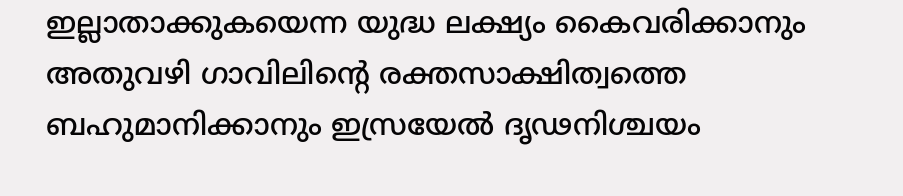ഇല്ലാതാക്കുകയെന്ന യുദ്ധ ലക്ഷ്യം കൈവരിക്കാനും അതുവഴി ഗാവിലിന്റെ രക്തസാക്ഷിത്വത്തെ ബഹുമാനിക്കാനും ഇസ്രയേൽ ദൃഢനിശ്ചയം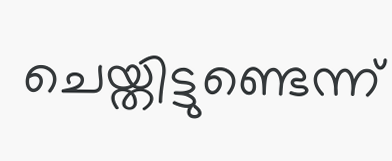ചെയ്തിട്ടുണ്ടെന്ന്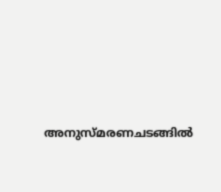അനുസ്മരണചടങ്ങിൽ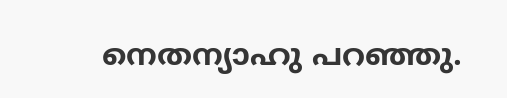നെതന്യാഹു പറഞ്ഞു.